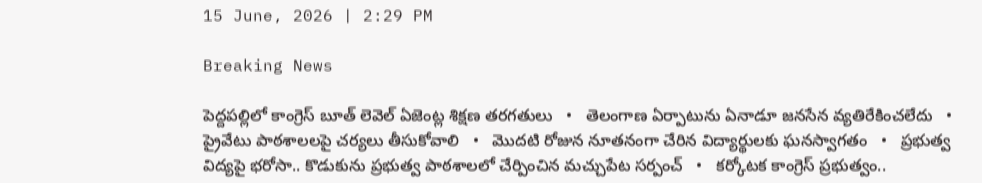15 June, 2026 | 2:29 PM

Breaking News

పెద్దపల్లిలో కాంగ్రెస్ బూత్ లెవెల్ ఏజెంట్ల శిక్షణ తరగతులు   •   తెలంగాణ ఏర్పాటును ఏనాడూ జనసేన వ్యతిరేకించలేదు   •   ప్రైవేటు పాఠశాలలపై చర్యలు తీసుకోవాలి   •   మొదటి రోజున నూతనంగా చేరిన విద్యార్థులకు ఘనస్వాగతం   •   ప్రభుత్వ విద్యపై భరోసా.. కొడుకును ప్రభుత్వ పాఠశాలలో చేర్పించిన మచ్చుపేట సర్పంచ్   •   కర్కోటక కాంగ్రెస్ ప్రభుత్వం..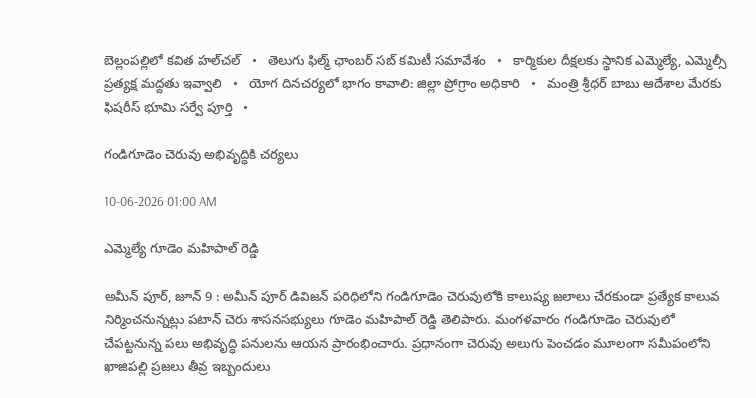బెల్లంపల్లిలో కవిత హల్‌చల్‌   •   తెలుగు ఫిల్మ్ ఛాంబర్ సబ్ కమిటీ సమావేశం   •   కార్మికుల దీక్షలకు స్థానిక ఎమ్మెల్యే, ఎమ్మెల్సీ ప్రత్యక్ష మద్దతు ఇవ్వాలి   •   యోగ దినచర్యలో భాగం కావాలి: జిల్లా ప్రోగ్రాం అధికారి   •   మంత్రి శ్రీధర్ బాబు ఆదేశాల మేరకు ఫిషరీస్ భూమి సర్వే పూర్తి   •

గండిగూడెం చెరువు అభివృద్ధికి చర్యలు

10-06-2026 01:00 AM

ఎమ్మెల్యే గూడెం మహిపాల్ రెడ్డి

అమీన్ పూర్, జూన్ 9 : అమీన్ పూర్ డివిజన్ పరిధిలోని గండిగూడెం చెరువులోకి కాలుష్య జలాలు చేరకుండా ప్రత్యేక కాలువ నిర్మించనున్నట్లు పటాన్ చెరు శాసనసభ్యులు గూడెం మహిపాల్ రెడ్డి తెలిపారు. మంగళవారం గండిగూడెం చెరువులో చేపట్టనున్న పలు అభివృద్ధి పనులను ఆయన ప్రారంభించారు. ప్రధానంగా చెరువు అలుగు పెంచడం మూలంగా సమీపంలోని ఖాజిపల్లి ప్రజలు తీవ్ర ఇబ్బందులు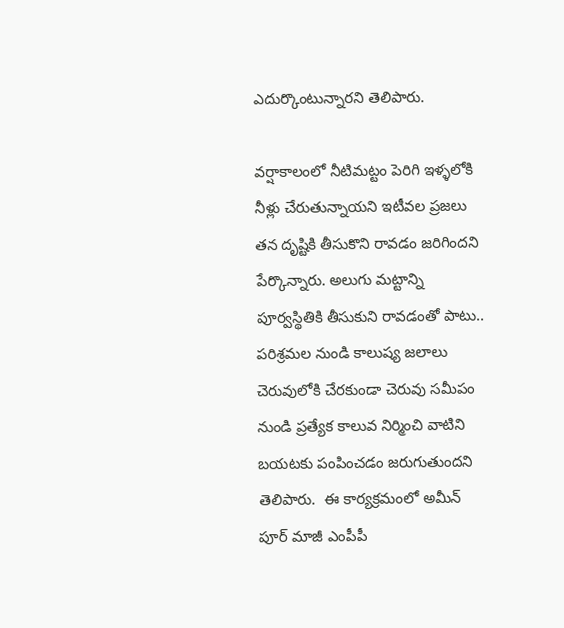ఎదుర్కొంటున్నారని తెలిపారు.

వర్షాకాలంలో నీటిమట్టం పెరిగి ఇళ్ళలోకి నీళ్లు చేరుతున్నాయని ఇటీవల ప్రజలు తన దృష్టికి తీసుకొని రావడం జరిగిందని పేర్కొన్నారు. అలుగు మట్టాన్ని పూర్వస్థితికి తీసుకుని రావడంతో పాటు.. పరిశ్రమల నుండి కాలుష్య జలాలు చెరువులోకి చేరకుండా చెరువు సమీపం నుండి ప్రత్యేక కాలువ నిర్మించి వాటిని బయటకు పంపించడం జరుగుతుందని తెలిపారు.  ఈ కార్యక్రమంలో అమీన్ పూర్ మాజీ ఎంపీపీ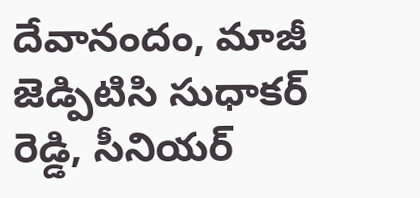దేవానందం, మాజీ జెడ్పిటిసి సుధాకర్ రెడ్డి, సీనియర్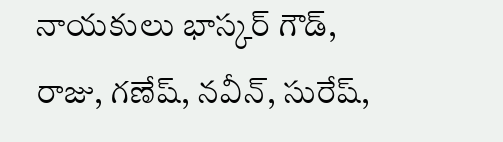నాయకులు భాస్కర్ గౌడ్, రాజు, గణేష్, నవీన్, సురేష్,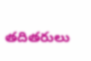తదితరులు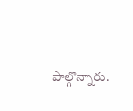పాల్గొన్నారు.